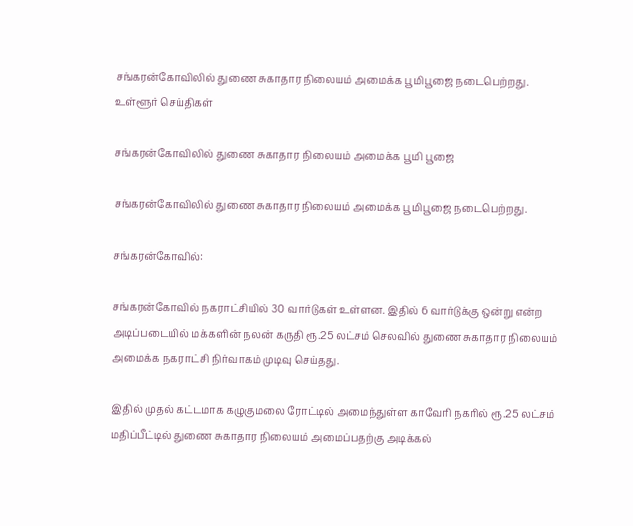சங்கரன்கோவிலில் துணை சுகாதார நிலையம் அமைக்க பூமிபூஜை நடைபெற்றது.
உள்ளூர் செய்திகள்

சங்கரன்கோவிலில் துணை சுகாதார நிலையம் அமைக்க பூமி பூஜை

சங்கரன்கோவிலில் துணை சுகாதார நிலையம் அமைக்க பூமிபூஜை நடைபெற்றது.

சங்கரன்கோவில்:

சங்கரன்கோவில் நகராட்சியில் 30 வார்டுகள் உள்ளன. இதில் 6 வார்டுக்கு ஒன்று என்ற அடிப்படையில் மக்களின் நலன் கருதி ரூ.25 லட்சம் செலவில் துணை சுகாதார நிலையம் அமைக்க நகராட்சி நிர்வாகம் முடிவு செய்தது.

இதில் முதல் கட்டமாக கழுகுமலை ரோட்டில் அமைந்துள்ள காவேரி நகரில் ரூ.25 லட்சம் மதிப்பீட்டில் துணை சுகாதார நிலையம் அமைப்பதற்கு அடிக்கல்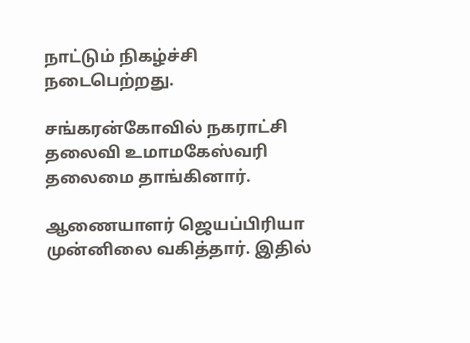நாட்டும் நிகழ்ச்சி நடைபெற்றது.

சங்கரன்கோவில் நகராட்சி தலைவி உமாமகேஸ்வரி தலைமை தாங்கினார்.

ஆணையாளர் ஜெயப்பிரியா முன்னிலை வகித்தார். இதில்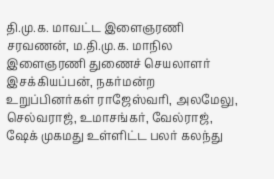தி.மு.க. மாவட்ட இளைஞரணி சரவணன், ம.தி.மு.க. மாநில இளைஞரணி துணைச் செயலாளர் இசக்கியப்பன், நகர்மன்ற உறுப்பினர்கள் ராஜேஸ்வரி, அலமேலு, செல்வராஜ், உமாசங்கர், வேல்ராஜ், ஷேக் முகமது உள்ளிட்ட பலர் கலந்து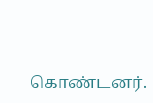கொண்டனர்.